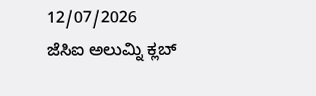12/07/2026
ಜೆಸಿಐ ಅಲುಮ್ನಿ ಕ್ಲಬ್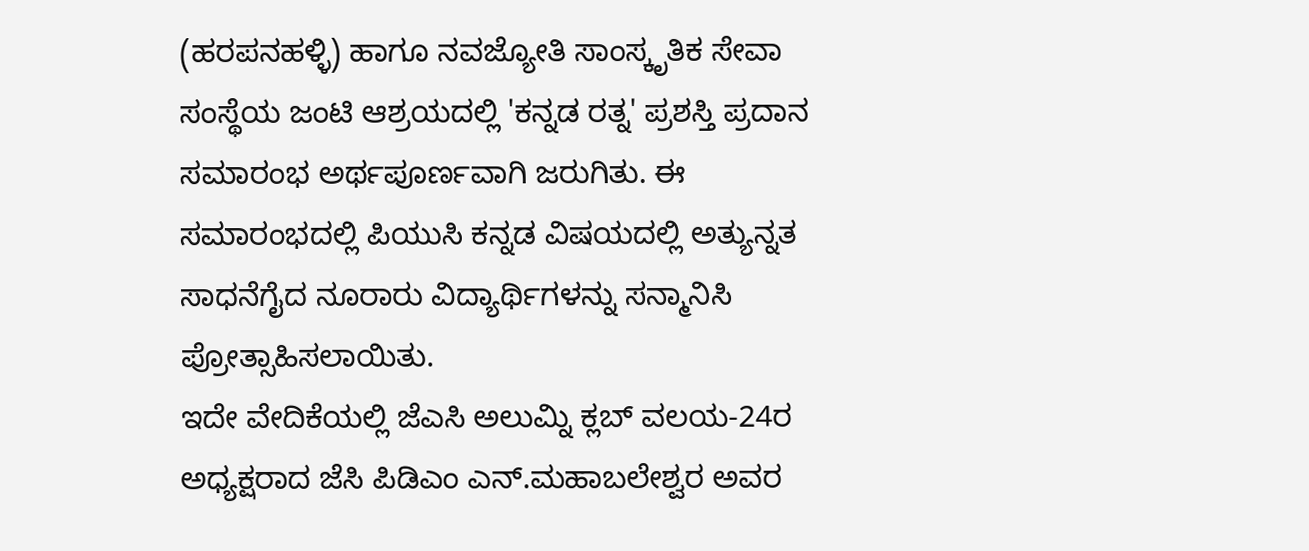(ಹರಪನಹಳ್ಳಿ) ಹಾಗೂ ನವಜ್ಯೋತಿ ಸಾಂಸ್ಕೃತಿಕ ಸೇವಾ ಸಂಸ್ಥೆಯ ಜಂಟಿ ಆಶ್ರಯದಲ್ಲಿ 'ಕನ್ನಡ ರತ್ನ' ಪ್ರಶಸ್ತಿ ಪ್ರದಾನ ಸಮಾರಂಭ ಅರ್ಥಪೂರ್ಣವಾಗಿ ಜರುಗಿತು. ಈ ಸಮಾರಂಭದಲ್ಲಿ ಪಿಯುಸಿ ಕನ್ನಡ ವಿಷಯದಲ್ಲಿ ಅತ್ಯುನ್ನತ ಸಾಧನೆಗೈದ ನೂರಾರು ವಿದ್ಯಾರ್ಥಿಗಳನ್ನು ಸನ್ಮಾನಿಸಿ ಪ್ರೋತ್ಸಾಹಿಸಲಾಯಿತು.
ಇದೇ ವೇದಿಕೆಯಲ್ಲಿ ಜೆಎಸಿ ಅಲುಮ್ನಿ ಕ್ಲಬ್ ವಲಯ-24ರ ಅಧ್ಯಕ್ಷರಾದ ಜೆಸಿ ಪಿಡಿಎಂ ಎನ್.ಮಹಾಬಲೇಶ್ವರ ಅವರ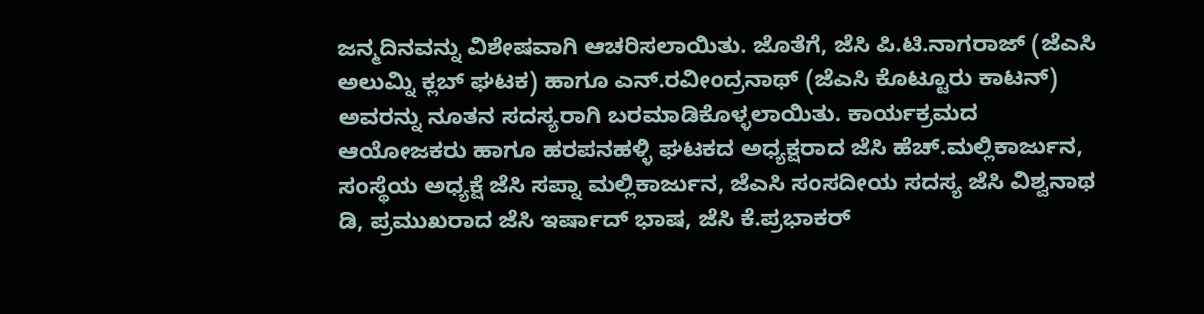ಜನ್ಮದಿನವನ್ನು ವಿಶೇಷವಾಗಿ ಆಚರಿಸಲಾಯಿತು. ಜೊತೆಗೆ, ಜೆಸಿ ಪಿ.ಟಿ.ನಾಗರಾಜ್ (ಜೆಎಸಿ ಅಲುಮ್ನಿ ಕ್ಲಬ್ ಘಟಕ) ಹಾಗೂ ಎನ್.ರವೀಂದ್ರನಾಥ್ (ಜೆಎಸಿ ಕೊಟ್ಟೂರು ಕಾಟನ್) ಅವರನ್ನು ನೂತನ ಸದಸ್ಯರಾಗಿ ಬರಮಾಡಿಕೊಳ್ಳಲಾಯಿತು. ಕಾರ್ಯಕ್ರಮದ ಆಯೋಜಕರು ಹಾಗೂ ಹರಪನಹಳ್ಳಿ ಘಟಕದ ಅಧ್ಯಕ್ಷರಾದ ಜೆಸಿ ಹೆಚ್.ಮಲ್ಲಿಕಾರ್ಜುನ, ಸಂಸ್ಥೆಯ ಅಧ್ಯಕ್ಷೆ ಜೆಸಿ ಸಪ್ನಾ ಮಲ್ಲಿಕಾರ್ಜುನ, ಜೆಎಸಿ ಸಂಸದೀಯ ಸದಸ್ಯ ಜೆಸಿ ವಿಶ್ವನಾಥ ಡಿ, ಪ್ರಮುಖರಾದ ಜೆಸಿ ಇರ್ಷಾದ್ ಭಾಷ, ಜೆಸಿ ಕೆ.ಪ್ರಭಾಕರ್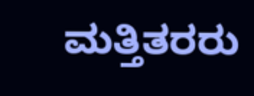ಮತ್ತಿತರರು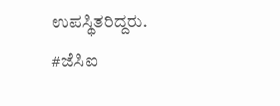ಉಪಸ್ಥಿತರಿದ್ದರು.
#ಜೆಸಿಐ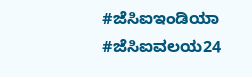#ಜೆಸಿಐಇಂಡಿಯಾ #ಜೆಸಿಐವಲಯ24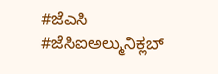#ಜೆಎಸಿ #ಜೆಸಿಐಅಲ್ಮುನಿಕ್ಲಬ್